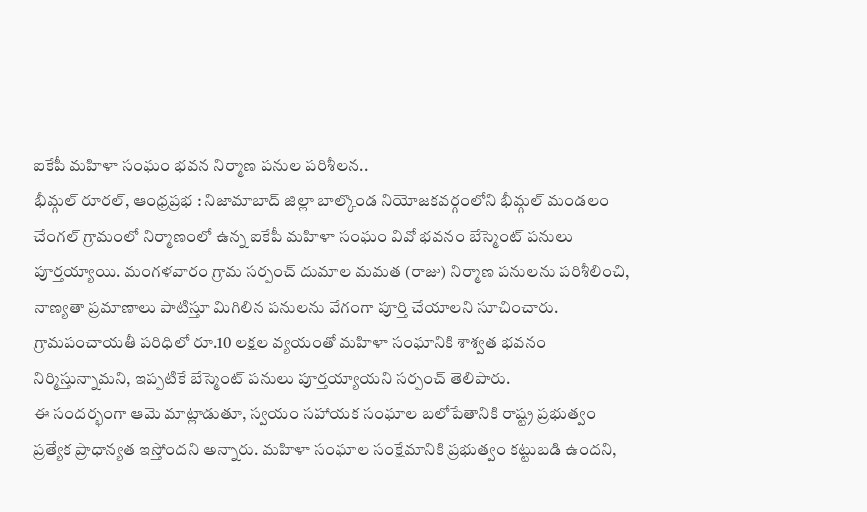ఐకేపీ మహిళా సంఘం భవన నిర్మాణ పనుల పరిశీలన..
భీమ్గల్ రూరల్, ఆంధ్రప్రభ : నిజామాబాద్ జిల్లా బాల్కొండ నియోజకవర్గంలోని భీమ్గల్ మండలం చేంగల్ గ్రామంలో నిర్మాణంలో ఉన్న ఐకేపీ మహిళా సంఘం వివో భవనం బేస్మెంట్ పనులు పూర్తయ్యాయి. మంగళవారం గ్రామ సర్పంచ్ దుమాల మమత (రాజు) నిర్మాణ పనులను పరిశీలించి, నాణ్యతా ప్రమాణాలు పాటిస్తూ మిగిలిన పనులను వేగంగా పూర్తి చేయాలని సూచించారు. గ్రామపంచాయతీ పరిధిలో రూ.10 లక్షల వ్యయంతో మహిళా సంఘానికి శాశ్వత భవనం నిర్మిస్తున్నామని, ఇప్పటికే బేస్మెంట్ పనులు పూర్తయ్యాయని సర్పంచ్ తెలిపారు.
ఈ సందర్భంగా ఆమె మాట్లాడుతూ, స్వయం సహాయక సంఘాల బలోపేతానికి రాష్ట్ర ప్రభుత్వం ప్రత్యేక ప్రాధాన్యత ఇస్తోందని అన్నారు. మహిళా సంఘాల సంక్షేమానికి ప్రభుత్వం కట్టుబడి ఉందని,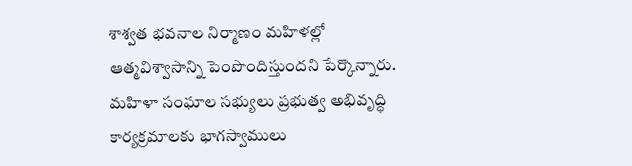శాశ్వత భవనాల నిర్మాణం మహిళల్లో ఆత్మవిశ్వాసాన్ని పెంపొందిస్తుందని పేర్కొన్నారు. మహిళా సంఘాల సభ్యులు ప్రభుత్వ అభివృద్ధి కార్యక్రమాలకు భాగస్వాములు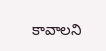కావాలని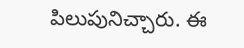పిలుపునిచ్చారు. ఈ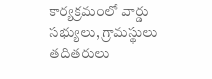కార్యక్రమంలో వార్డు సభ్యులు, గ్రామస్థులు తదితరులు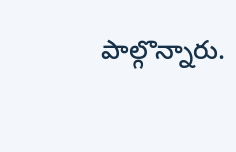పాల్గొన్నారు.